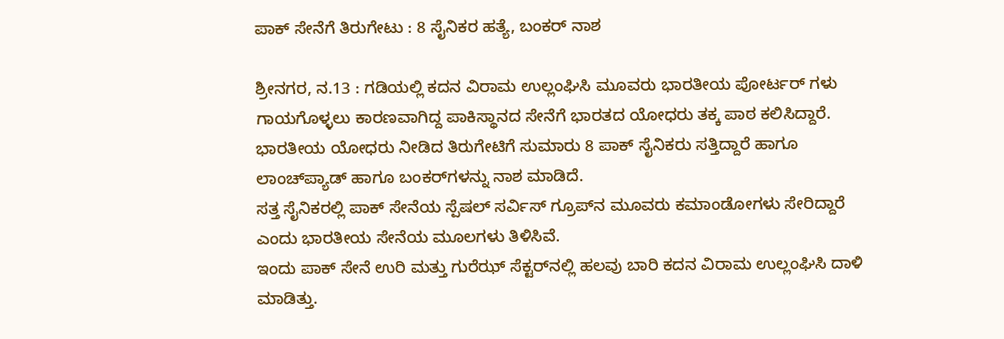ಪಾಕ್‌ ಸೇನೆಗೆ ತಿರುಗೇಟು : 8 ಸೈನಿಕರ ಹತ್ಯೆ, ಬಂಕರ್‌ ನಾಶ

ಶ್ರೀನಗರ, ನ.13 : ಗಡಿಯಲ್ಲಿ ಕದನ ವಿರಾಮ ಉಲ್ಲಂಘಿಸಿ ಮೂವರು ಭಾರತೀಯ ಪೋರ್ಟರ್‌ ಗಳು ಗಾಯಗೊಳ್ಳಲು ಕಾರಣವಾಗಿದ್ದ ಪಾಕಿಸ್ಥಾನದ ಸೇನೆಗೆ ಭಾರತದ ಯೋಧರು ತಕ್ಕ ಪಾಠ ಕಲಿಸಿದ್ದಾರೆ. ಭಾರತೀಯ ಯೋಧರು ನೀಡಿದ ತಿರುಗೇಟಿಗೆ ಸುಮಾರು 8 ಪಾಕ್‌ ಸೈನಿಕರು ಸತ್ತಿದ್ದಾರೆ ಹಾಗೂ ಲಾಂಚ್‌ಪ್ಯಾಡ್‌ ಹಾಗೂ ಬಂಕರ್‌ಗಳನ್ನು ನಾಶ ಮಾಡಿದೆ.
ಸತ್ತ ಸೈನಿಕರಲ್ಲಿ ಪಾಕ್‌ ಸೇನೆಯ ಸ್ಪೆಷಲ್‌ ಸರ್ವಿಸ್‌ ಗ್ರೂಪ್‌ನ ಮೂವರು ಕಮಾಂಡೋಗಳು ಸೇರಿದ್ದಾರೆ ಎಂದು ಭಾರತೀಯ ಸೇನೆಯ ಮೂಲಗಳು ತಿಳಿಸಿವೆ.
ಇಂದು ಪಾಕ್‌ ಸೇನೆ ಉರಿ ಮತ್ತು ಗುರೆಝ್‌ ಸೆಕ್ಟರ್‌ನಲ್ಲಿ ಹಲವು ಬಾರಿ ಕದನ ವಿರಾಮ ಉಲ್ಲಂಘಿಸಿ ದಾಳಿ ಮಾಡಿತ್ತು.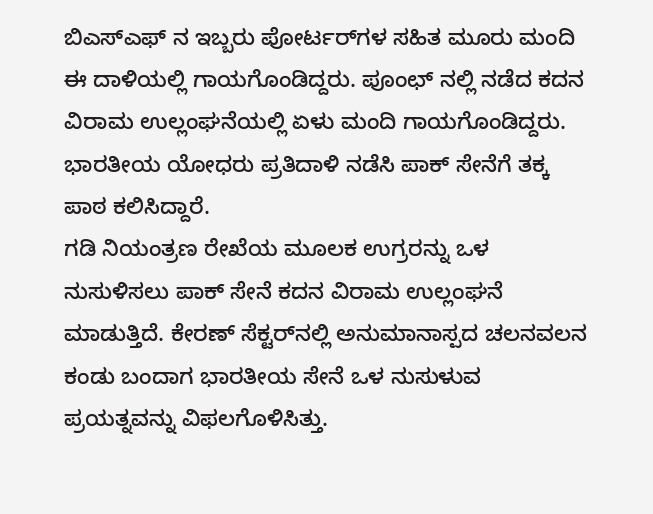ಬಿಎಸ್‌ಎಫ್ ನ ಇಬ್ಬರು ಪೋರ್ಟರ್‌ಗಳ ಸಹಿತ ಮೂರು ಮಂದಿ ಈ ದಾಳಿಯಲ್ಲಿ ಗಾಯಗೊಂಡಿದ್ದರು. ಪೂಂಛ್‌ ನಲ್ಲಿ ನಡೆದ ಕದನ ವಿರಾಮ ಉಲ್ಲಂಘನೆಯಲ್ಲಿ ಏಳು ಮಂದಿ ಗಾಯಗೊಂಡಿದ್ದರು. ಭಾರತೀಯ ಯೋಧರು ಪ್ರತಿದಾಳಿ ನಡೆಸಿ ಪಾಕ್‌ ಸೇನೆಗೆ ತಕ್ಕ ಪಾಠ ಕಲಿಸಿದ್ದಾರೆ.
ಗಡಿ ನಿಯಂತ್ರಣ ರೇಖೆಯ ಮೂಲಕ ಉಗ್ರರನ್ನು ಒಳ ನುಸುಳಿಸಲು ಪಾಕ್‌ ಸೇನೆ ಕದನ ವಿರಾಮ ಉಲ್ಲಂಘನೆ ಮಾಡುತ್ತಿದೆ. ಕೇರಣ್‌ ಸೆಕ್ಟರ್‌ನಲ್ಲಿ ಅನುಮಾನಾಸ್ಪದ ಚಲನವಲನ ಕಂಡು ಬಂದಾಗ ಭಾರತೀಯ ಸೇನೆ ಒಳ ನುಸುಳುವ ಪ್ರಯತ್ನವನ್ನು ವಿಫಲಗೊಳಿಸಿತ್ತು.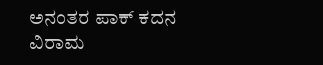ಅನಂತರ ಪಾಕ್‌ ಕದನ ವಿರಾಮ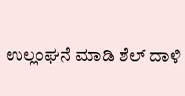ಉಲ್ಲಂಘನೆ ಮಾಡಿ ಶೆಲ್‌ ದಾಳಿ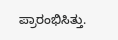ಪ್ರಾರಂಭಿಸಿತ್ತು.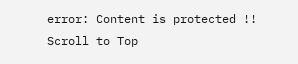error: Content is protected !!
Scroll to Top